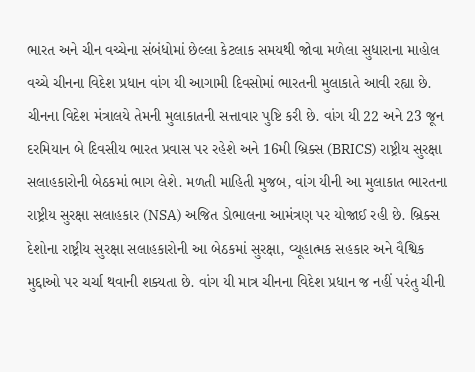ભારત અને ચીન વચ્ચેના સંબંધોમાં છેલ્લા કેટલાક સમયથી જોવા મળેલા સુધારાના માહોલ વચ્ચે ચીનના વિદેશ પ્રધાન વાંગ યી આગામી દિવસોમાં ભારતની મુલાકાતે આવી રહ્યા છે. ચીનના વિદેશ મંત્રાલયે તેમની મુલાકાતની સત્તાવાર પુષ્ટિ કરી છે. વાંગ યી 22 અને 23 જૂન દરમિયાન બે દિવસીય ભારત પ્રવાસ પર રહેશે અને 16મી બ્રિક્સ (BRICS) રાષ્ટ્રીય સુરક્ષા સલાહકારોની બેઠકમાં ભાગ લેશે. મળતી માહિતી મુજબ, વાંગ યીની આ મુલાકાત ભારતના રાષ્ટ્રીય સુરક્ષા સલાહકાર (NSA) અજિત ડોભાલના આમંત્રણ પર યોજાઈ રહી છે. બ્રિક્સ દેશોના રાષ્ટ્રીય સુરક્ષા સલાહકારોની આ બેઠકમાં સુરક્ષા, વ્યૂહાત્મક સહકાર અને વૈશ્વિક મુદ્દાઓ પર ચર્ચા થવાની શક્યતા છે. વાંગ યી માત્ર ચીનના વિદેશ પ્રધાન જ નહીં પરંતુ ચીની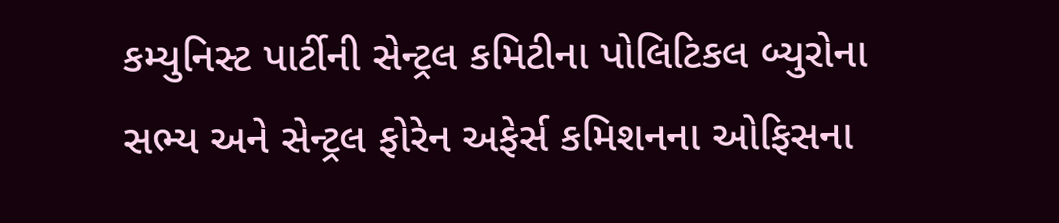કમ્યુનિસ્ટ પાર્ટીની સેન્ટ્રલ કમિટીના પોલિટિકલ બ્યુરોના સભ્ય અને સેન્ટ્રલ ફોરેન અફેર્સ કમિશનના ઓફિસના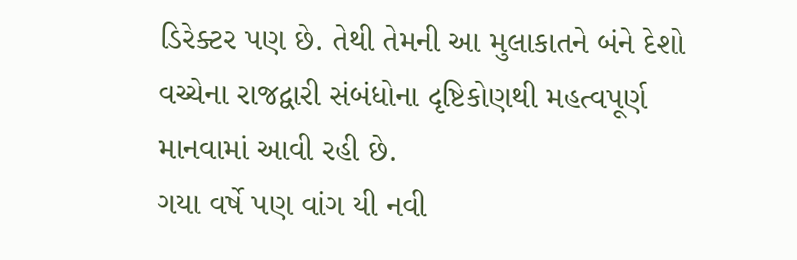ડિરેક્ટર પણ છે. તેથી તેમની આ મુલાકાતને બંને દેશો વચ્ચેના રાજદ્વારી સંબંધોના દૃષ્ટિકોણથી મહત્વપૂર્ણ માનવામાં આવી રહી છે.
ગયા વર્ષે પણ વાંગ યી નવી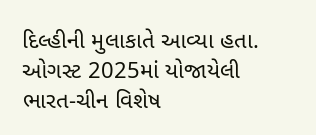દિલ્હીની મુલાકાતે આવ્યા હતા. ઓગસ્ટ 2025માં યોજાયેલી ભારત-ચીન વિશેષ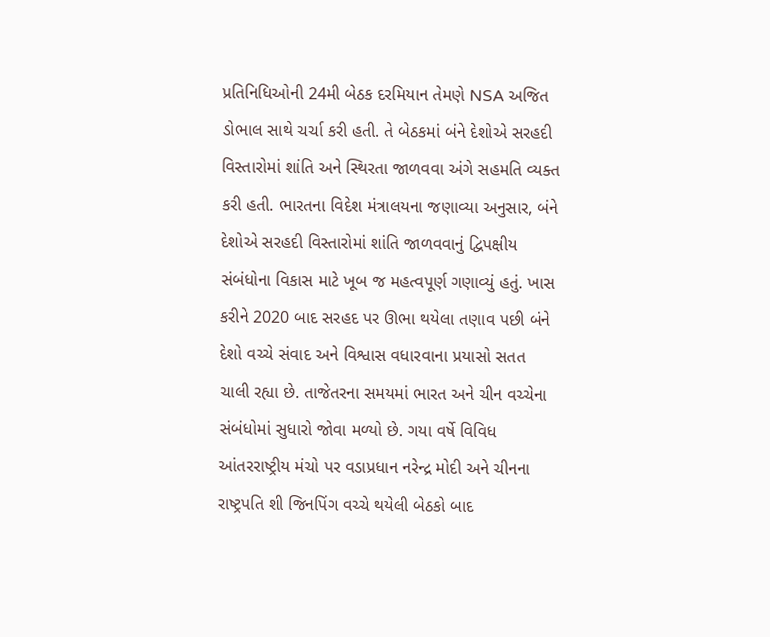પ્રતિનિધિઓની 24મી બેઠક દરમિયાન તેમણે NSA અજિત ડોભાલ સાથે ચર્ચા કરી હતી. તે બેઠકમાં બંને દેશોએ સરહદી વિસ્તારોમાં શાંતિ અને સ્થિરતા જાળવવા અંગે સહમતિ વ્યક્ત કરી હતી. ભારતના વિદેશ મંત્રાલયના જણાવ્યા અનુસાર, બંને દેશોએ સરહદી વિસ્તારોમાં શાંતિ જાળવવાનું દ્વિપક્ષીય સંબંધોના વિકાસ માટે ખૂબ જ મહત્વપૂર્ણ ગણાવ્યું હતું. ખાસ કરીને 2020 બાદ સરહદ પર ઊભા થયેલા તણાવ પછી બંને દેશો વચ્ચે સંવાદ અને વિશ્વાસ વધારવાના પ્રયાસો સતત ચાલી રહ્યા છે. તાજેતરના સમયમાં ભારત અને ચીન વચ્ચેના સંબંધોમાં સુધારો જોવા મળ્યો છે. ગયા વર્ષે વિવિધ આંતરરાષ્ટ્રીય મંચો પર વડાપ્રધાન નરેન્દ્ર મોદી અને ચીનના રાષ્ટ્રપતિ શી જિનપિંગ વચ્ચે થયેલી બેઠકો બાદ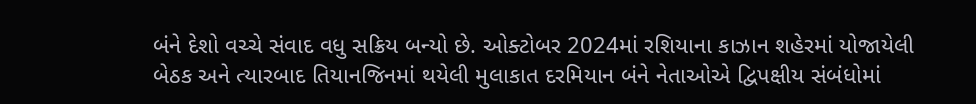બંને દેશો વચ્ચે સંવાદ વધુ સક્રિય બન્યો છે. ઓક્ટોબર 2024માં રશિયાના કાઝાન શહેરમાં યોજાયેલી બેઠક અને ત્યારબાદ તિયાનજિનમાં થયેલી મુલાકાત દરમિયાન બંને નેતાઓએ દ્વિપક્ષીય સંબંધોમાં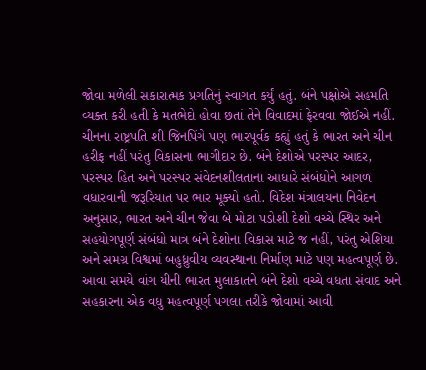જોવા મળેલી સકારાત્મક પ્રગતિનું સ્વાગત કર્યું હતું. બંને પક્ષોએ સહમતિ વ્યક્ત કરી હતી કે મતભેદો હોવા છતાં તેને વિવાદમાં ફેરવવા જોઈએ નહીં.
ચીનના રાષ્ટ્રપતિ શી જિનપિંગે પણ ભારપૂર્વક કહ્યું હતું કે ભારત અને ચીન હરીફ નહીં પરંતુ વિકાસના ભાગીદાર છે. બંને દેશોએ પરસ્પર આદર, પરસ્પર હિત અને પરસ્પર સંવેદનશીલતાના આધારે સંબંધોને આગળ વધારવાની જરૂરિયાત પર ભાર મૂક્યો હતો. વિદેશ મંત્રાલયના નિવેદન અનુસાર, ભારત અને ચીન જેવા બે મોટા પડોશી દેશો વચ્ચે સ્થિર અને સહયોગપૂર્ણ સંબંધો માત્ર બંને દેશોના વિકાસ માટે જ નહીં, પરંતુ એશિયા અને સમગ્ર વિશ્વમાં બહુધ્રુવીય વ્યવસ્થાના નિર્માણ માટે પણ મહત્વપૂર્ણ છે. આવા સમયે વાંગ યીની ભારત મુલાકાતને બંને દેશો વચ્ચે વધતા સંવાદ અને સહકારના એક વધુ મહત્વપૂર્ણ પગલા તરીકે જોવામાં આવી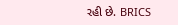રહી છે. BRICS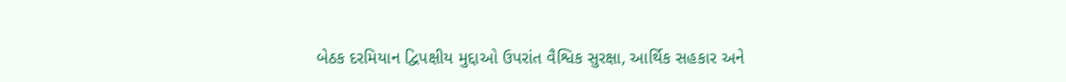બેઠક દરમિયાન દ્વિપક્ષીય મુદ્દાઓ ઉપરાંત વૈશ્વિક સુરક્ષા, આર્થિક સહકાર અને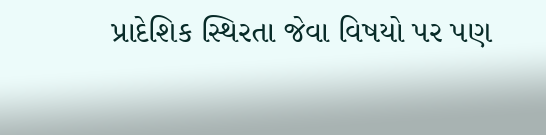પ્રાદેશિક સ્થિરતા જેવા વિષયો પર પણ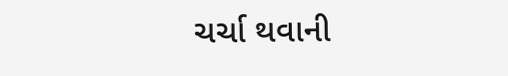ચર્ચા થવાની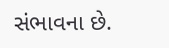સંભાવના છે.